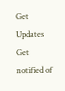Get Updates
Get notified of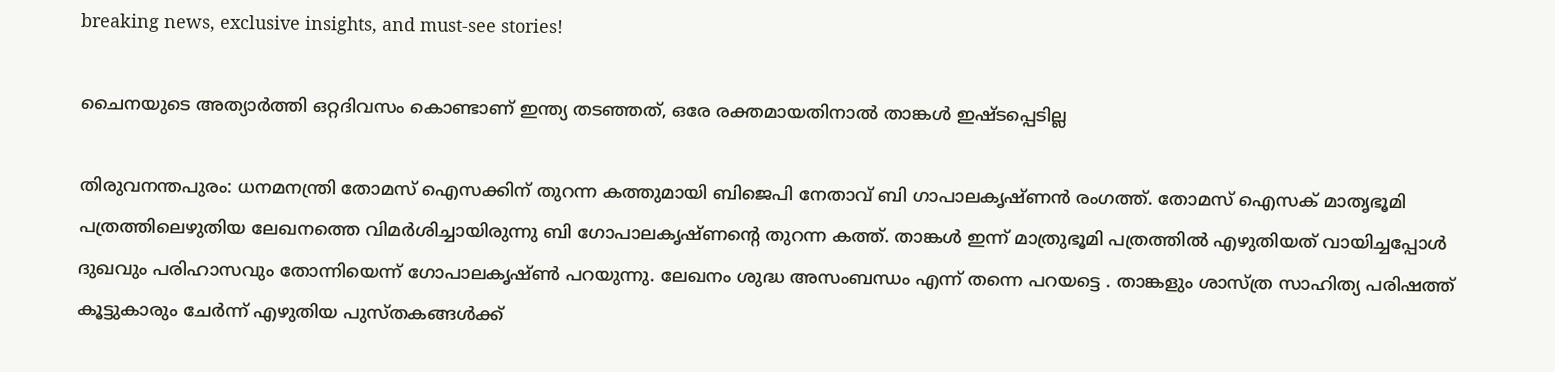breaking news, exclusive insights, and must-see stories!

ചൈനയുടെ അത്യാര്‍ത്തി ഒറ്റദിവസം കൊണ്ടാണ് ഇന്ത്യ തടഞ്ഞത്, ഒരേ രക്തമായതിനാല്‍ താങ്കള്‍ ഇഷ്ടപ്പെടില്ല

തിരുവനന്തപുരം: ധനമനന്ത്രി തോമസ് ഐസക്കിന് തുറന്ന കത്തുമായി ബിജെപി നേതാവ് ബി ഗാപാലകൃഷ്ണന്‍ രംഗത്ത്. തോമസ് ഐസക് മാതൃഭൂമി പത്രത്തിലെഴുതിയ ലേഖനത്തെ വിമര്‍ശിച്ചായിരുന്നു ബി ഗോപാലകൃഷ്ണന്റെ തുറന്ന കത്ത്. താങ്കള്‍ ഇന്ന് മാത്രുഭൂമി പത്രത്തില്‍ എഴുതിയത് വായിച്ചപ്പോള്‍ ദുഖവും പരിഹാസവും തോന്നിയെന്ന് ഗോപാലകൃഷ്ണ്‍ പറയുന്നു. ലേഖനം ശുദ്ധ അസംബന്ധം എന്ന് തന്നെ പറയട്ടെ . താങ്കളും ശാസ്ത്ര സാഹിത്യ പരിഷത്ത് കൂട്ടുകാരും ചേര്‍ന്ന് എഴുതിയ പുസ്തകങ്ങള്‍ക്ക്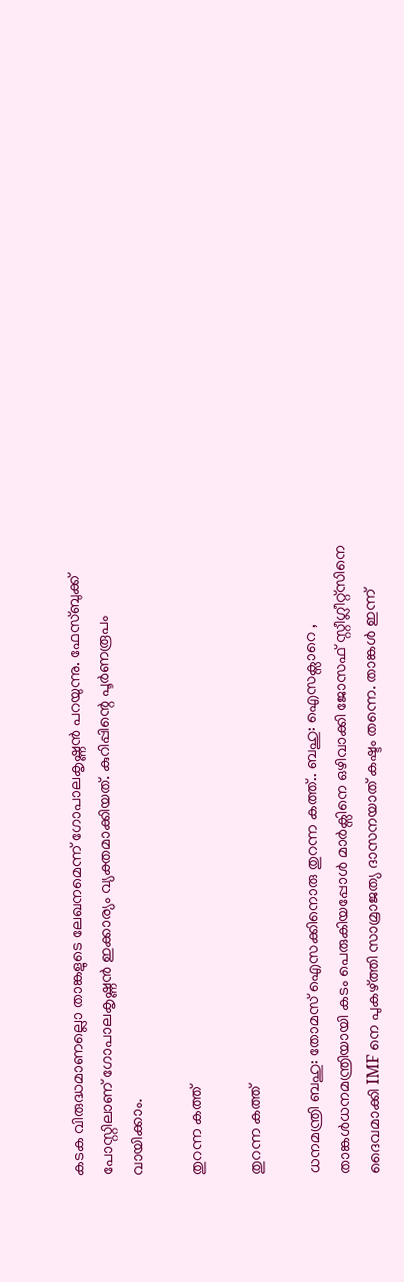കടക വിരുദ്ധമാണല്ലൊ താങ്കളുടെ ലേഖനമെന്ന് ഗോപാലകൃഷ്ണന്‍ പറയുന്നു. ഫേസ്ബുക്ക് പോസ്റ്റിലാണ് ഗോപാലകൃഷ്ണന്‍ ഇക്കാര്യം വ്യക്തമാക്കിയത്. കുറിപ്പിന്റെ പൂര്‍ണരൂപം വായിക്കാം.

തുറന്ന കത്ത്

തുറന്ന കത്ത്

ധനമന്ത്രി ബഹു: തോമസ് ഐസക്കിനൊരു തുറന്ന കത്ത്.. ബഹു: ഐസക്സാറെ , താങ്കൾധനമന്ത്രിയായി കടം പെരുകിയപ്പോൾ മാർക്സിനെ ഒഴിവാക്കി ജോസഫ് സ്റ്റീഗ്ലീറ്റ്സിനെ ദൈവമാക്കി IMF നെ പുകഴ്ത്തി സാമ്രാജത്യ ദാസനയാത് കഷ്ടം തന്നെ. താങ്കൾ ഇന്ന്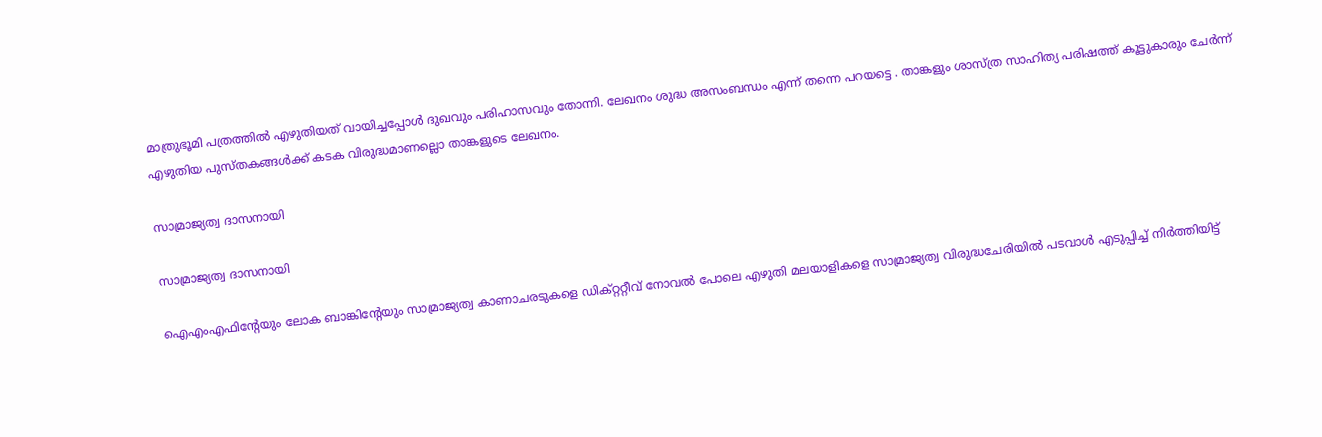മാത്രുഭൂമി പത്രത്തിൽ എഴുതിയത് വായിച്ചപ്പോൾ ദുഖവും പരിഹാസവും തോന്നി. ലേഖനം ശുദ്ധ അസംബന്ധം എന്ന് തന്നെ പറയട്ടെ . താങ്കളും ശാസ്ത്ര സാഹിത്യ പരിഷത്ത് കൂട്ടുകാരും ചേർന്ന് എഴുതിയ പുസ്തകങ്ങൾക്ക് കടക വിരുദ്ധമാണല്ലൊ താങ്കളുടെ ലേഖനം.

സാമ്രാജ്യത്വ ദാസനായി

സാമ്രാജ്യത്വ ദാസനായി

ഐഎംഎഫിന്റേയും ലോക ബാങ്കിന്റേയും സാമ്രാജ്യത്വ കാണാചരടുകളെ ഡിക്റ്ററ്റീവ് നോവൽ പോലെ എഴുതി മലയാളികളെ സാമ്രാജ്യത്വ വിരുദ്ധചേരിയിൽ പടവാൾ എടുപ്പിച്ച് നിർത്തിയിട്ട്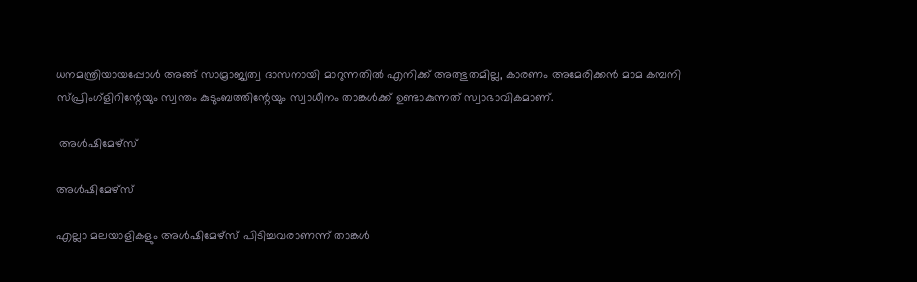ധനമന്ത്രിയായപ്പോൾ അങ്ങ് സാമ്രാജ്യത്വ ദാസനായി മാറുന്നതിൽ എനിക്ക് അത്ഭുതമില്ല, കാരണം അമേരിക്കൻ മാമ കമ്പനി സ്പ്രിംഗ്ളിറിന്റേയും സ്വന്തം കുടുംബത്തിന്റേയും സ്വാധീനം താങ്കൾക്ക് ഉണ്ടാകുന്നത് സ്വാഭാവികമാണ്.

 അൾഷിമേഴ്സ്

അൾഷിമേഴ്സ്

എല്ലാ മലയാളികളും അൾഷിമേഴ്സ് പിടിച്ചവരാണന്ന് താങ്കൾ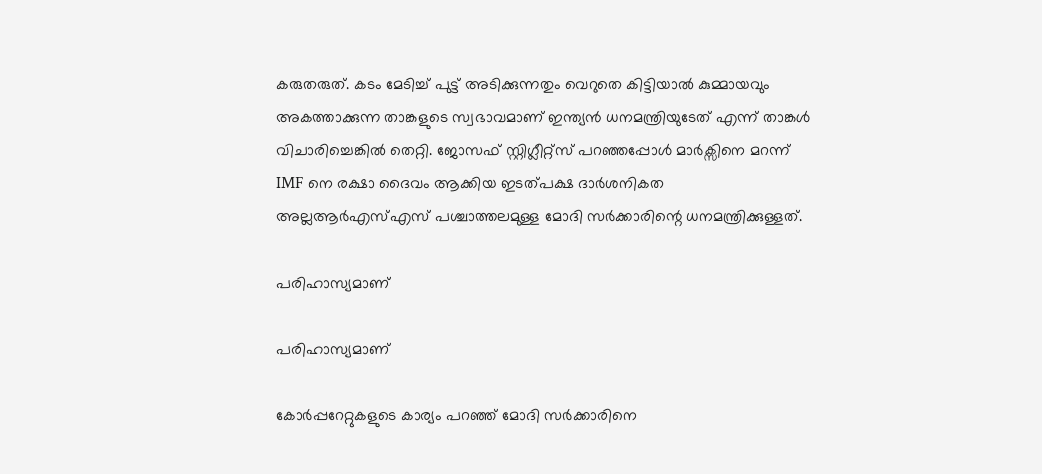കരുതരുത്. കടം മേടിച്ച് പുട്ട് അടിക്കുന്നതും വെറുതെ കിട്ടിയാൽ കുമ്മായവും അകത്താക്കുന്ന താങ്കളുടെ സ്വഭാവമാണ് ഇന്ത്യൻ ധനമന്ത്രിയുടേത് എന്ന് താങ്കൾ വിചാരിച്ചെങ്കിൽ തെറ്റി. ജോസഫ് സ്റ്റിഗ്ലീറ്റ്സ് പറഞ്ഞപ്പോൾ മാർക്സിനെ മറന്ന് IMF നെ രക്ഷാ ദൈവം ആക്കിയ ഇടത്പക്ഷ ദാർശനികത അല്ലആർഎസ്എസ് പശ്ചാത്തലമുള്ള മോദി സർക്കാരിന്റെ ധനമന്ത്രിക്കുള്ളത്.

പരിഹാസ്യമാണ്

പരിഹാസ്യമാണ്

കോർപ്പറേറ്റുകളുടെ കാര്യം പറഞ്ഞ് മോദി സർക്കാരിനെ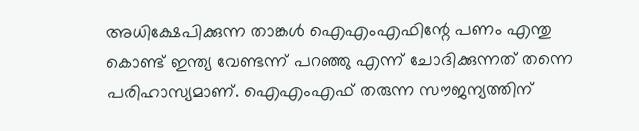അധിക്ഷേപിക്കുന്ന താങ്കൾ ഐഎംഎഫിന്റേ പണം എന്തു കൊണ്ട് ഇന്ത്യ വേണ്ടന്ന് പറഞ്ഞു എന്ന് ചോദിക്കുന്നത് തന്നെ പരിഹാസ്യമാണ്. ഐഎംഎഫ് തരുന്ന സൗജന്യത്തിന്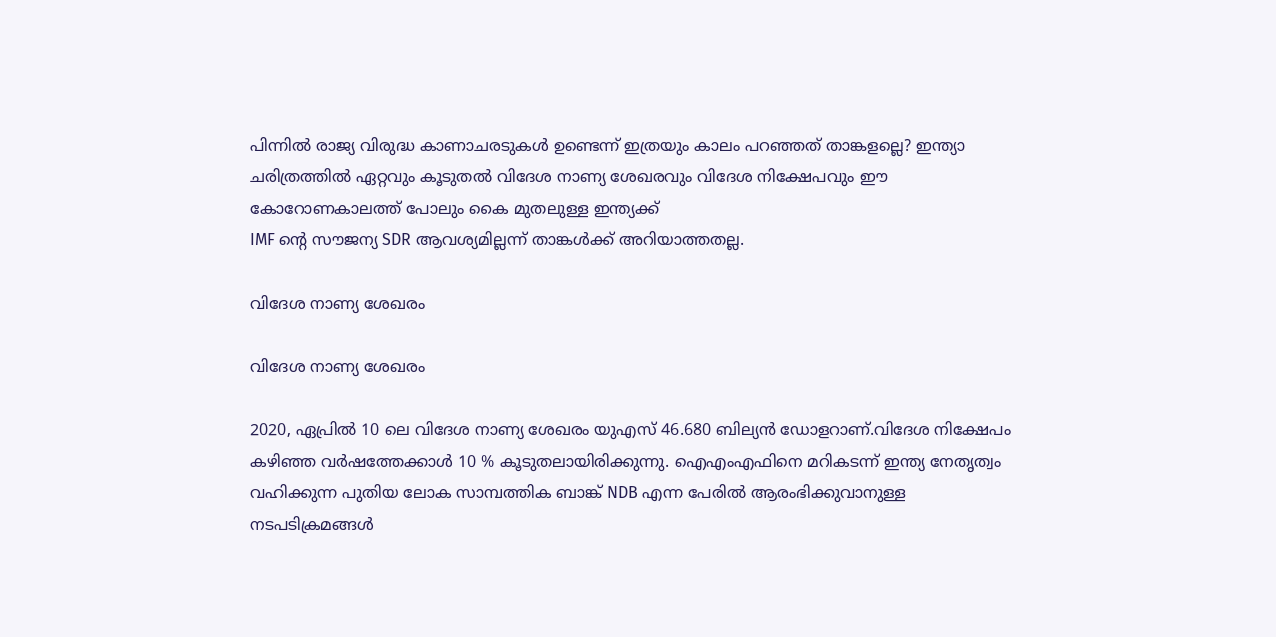പിന്നിൽ രാജ്യ വിരുദ്ധ കാണാചരടുകൾ ഉണ്ടെന്ന് ഇത്രയും കാലം പറഞ്ഞത് താങ്കളല്ലെ? ഇന്ത്യാ ചരിത്രത്തിൽ ഏറ്റവും കൂടുതൽ വിദേശ നാണ്യ ശേഖരവും വിദേശ നിക്ഷേപവും ഈ കോറോണകാലത്ത് പോലും കൈ മുതലുള്ള ഇന്ത്യക്ക്
IMF ന്റെ സൗജന്യ SDR ആവശ്യമില്ലന്ന് താങ്കൾക്ക് അറിയാത്തതല്ല.

വിദേശ നാണ്യ ശേഖരം

വിദേശ നാണ്യ ശേഖരം

2020, ഏപ്രിൽ 10 ലെ വിദേശ നാണ്യ ശേഖരം യുഎസ് 46.680 ബില്യൻ ഡോളറാണ്.വിദേശ നിക്ഷേപം കഴിഞ്ഞ വർഷത്തേക്കാൾ 10 % കൂടുതലായിരിക്കുന്നു. ഐഎംഎഫിനെ മറികടന്ന് ഇന്ത്യ നേതൃത്വം വഹിക്കുന്ന പുതിയ ലോക സാമ്പത്തിക ബാങ്ക് NDB എന്ന പേരിൽ ആരംഭിക്കുവാനുള്ള നടപടിക്രമങ്ങൾ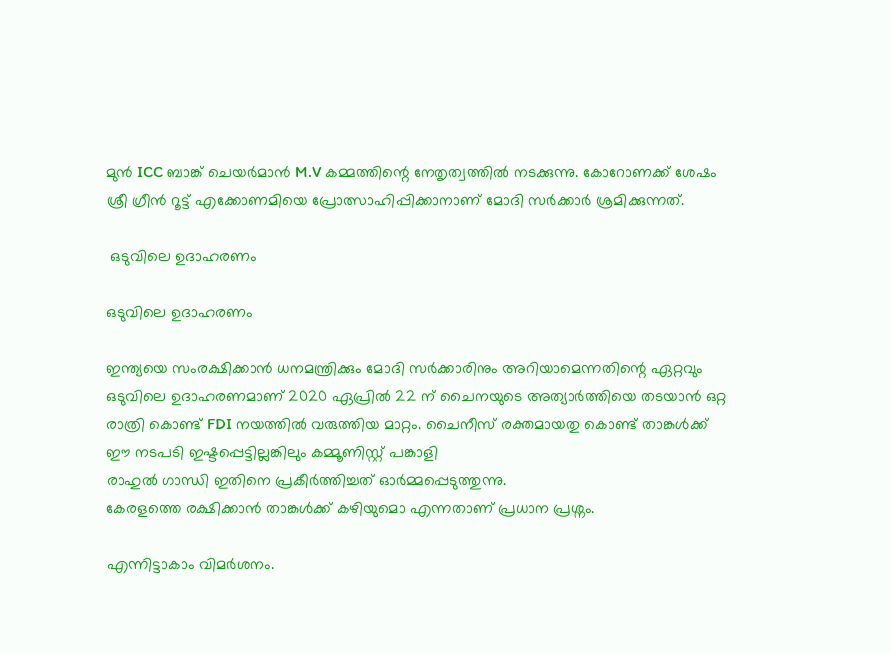മുൻ ICC ബാങ്ക് ചെയർമാൻ M.V കമ്മത്തിന്റെ നേതൃത്വത്തിൽ നടക്കുന്നു. കോറോണക്ക് ശേഷം ശ്രീ ഗ്രീൻ റൂട്ട് എക്കോണമിയെ പ്രോത്സാഹിപ്പിക്കാനാണ് മോദി സർക്കാർ ശ്രമിക്കുന്നത്.

 ഒടുവിലെ ഉദാഹരണം

ഒടുവിലെ ഉദാഹരണം

ഇന്ത്യയെ സംരക്ഷിക്കാൻ ധനമന്ത്രിക്കും മോദി സർക്കാരിനും അറിയാമെന്നതിന്റെ ഏറ്റവും ഒടുവിലെ ഉദാഹരണമാണ് 2020 ഏപ്രിൽ 22 ന് ചൈനയുടെ അത്യാർത്തിയെ തടയാൻ ഒറ്റ രാത്രി കൊണ്ട് FDI നയത്തിൽ വരുത്തിയ മാറ്റം. ചൈനീസ് രക്തമായതു കൊണ്ട് താങ്കൾക്ക് ഈ നടപടി ഇഷ്ടപ്പെട്ടില്ലങ്കിലും കമ്മൂണിസ്റ്റ് പങ്കാളി
രാഹുൽ ഗാന്ധി ഇതിനെ പ്രകീർത്തിച്ചത് ഓർമ്മപ്പെടുത്തുന്നു.
കേരളത്തെ രക്ഷിക്കാൻ താങ്കൾക്ക് കഴിയുമൊ എന്നതാണ് പ്രധാന പ്രശ്നം.

എന്നിട്ടാകാം വിമർശനം.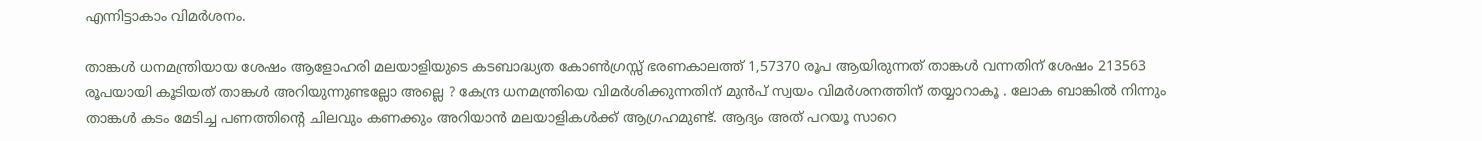എന്നിട്ടാകാം വിമർശനം.

താങ്കൾ ധനമന്ത്രിയായ ശേഷം ആളോഹരി മലയാളിയുടെ കടബാദ്ധ്യത കോൺഗ്രസ്സ് ഭരണകാലത്ത് 1,57370 രൂപ ആയിരുന്നത് താങ്കൾ വന്നതിന് ശേഷം 213563 രൂപയായി കൂടിയത് താങ്കൾ അറിയുന്നുണ്ടല്ലോ അല്ലെ ? കേന്ദ്ര ധനമന്ത്രിയെ വിമർശിക്കുന്നതിന് മുൻപ് സ്വയം വിമർശനത്തിന് തയ്യാറാകൂ . ലോക ബാങ്കിൽ നിന്നും താങ്കൾ കടം മേടിച്ച പണത്തിന്റെ ചിലവും കണക്കും അറിയാൻ മലയാളികൾക്ക് ആഗ്രഹമുണ്ട്. ആദ്യം അത് പറയൂ സാറെ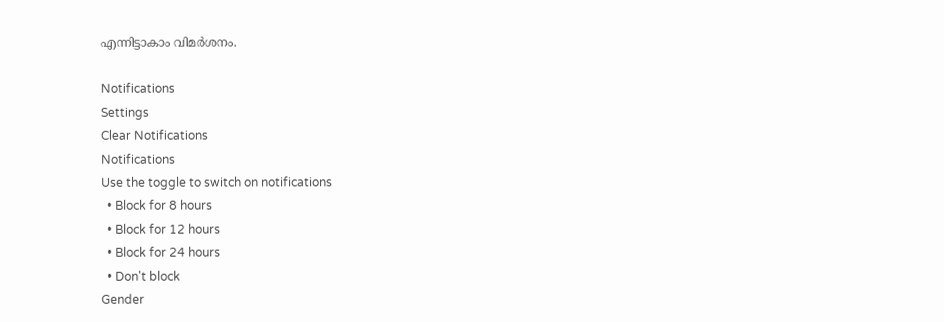എന്നിട്ടാകാം വിമർശനം.

Notifications
Settings
Clear Notifications
Notifications
Use the toggle to switch on notifications
  • Block for 8 hours
  • Block for 12 hours
  • Block for 24 hours
  • Don't block
Gender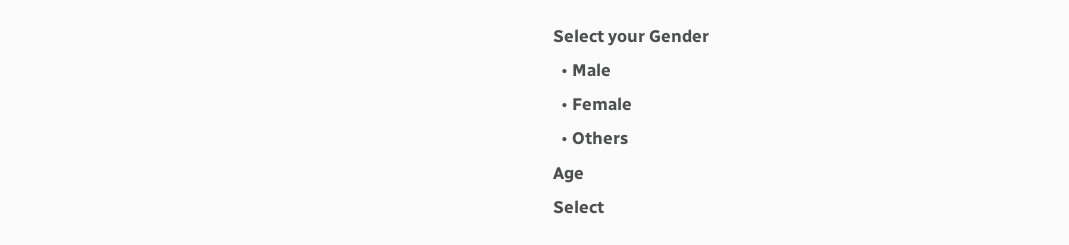Select your Gender
  • Male
  • Female
  • Others
Age
Select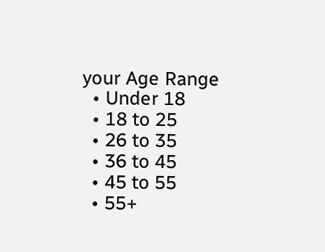your Age Range
  • Under 18
  • 18 to 25
  • 26 to 35
  • 36 to 45
  • 45 to 55
  • 55+